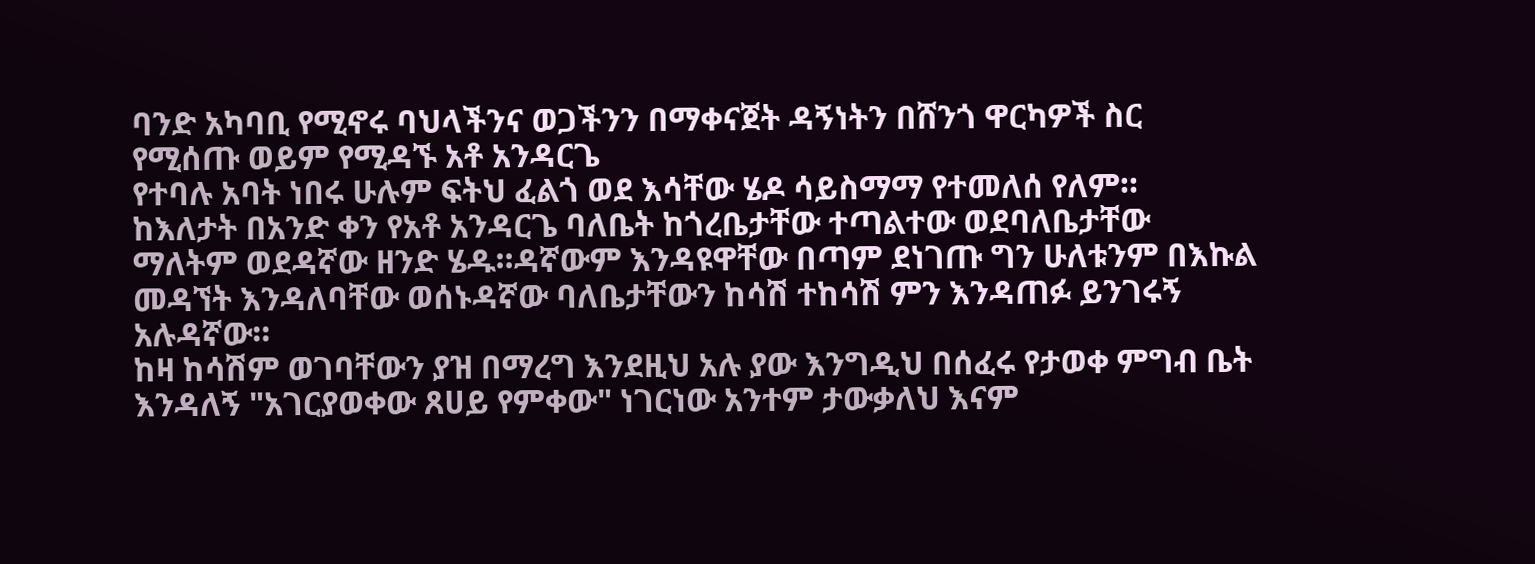ባንድ አካባቢ የሚኖሩ ባህላችንና ወጋችንን በማቀናጀት ዳኝነትን በሸንጎ ዋርካዎች ስር የሚሰጡ ወይም የሚዳኙ አቶ አንዳርጌ
የተባሉ አባት ነበሩ ሁሉም ፍትህ ፈልጎ ወደ እሳቸው ሄዶ ሳይስማማ የተመለሰ የለም።
ከእለታት በአንድ ቀን የአቶ አንዳርጌ ባለቤት ከጎረቤታቸው ተጣልተው ወደባለቤታቸው ማለትም ወደዳኛው ዘንድ ሄዱ።ዳኛውም እንዳዩዋቸው በጣም ደነገጡ ግን ሁለቱንም በእኩል መዳኘት እንዳለባቸው ወሰኑዳኛው ባለቤታቸውን ከሳሽ ተከሳሽ ምን እንዳጠፉ ይንገሩኝ አሉዳኛው።
ከዛ ከሳሽም ወገባቸውን ያዝ በማረግ እንደዚህ አሉ ያው እንግዲህ በሰፈሩ የታወቀ ምግብ ቤት እንዳለኝ "አገርያወቀው ጸሀይ የምቀው" ነገርነው አንተም ታውቃለህ እናም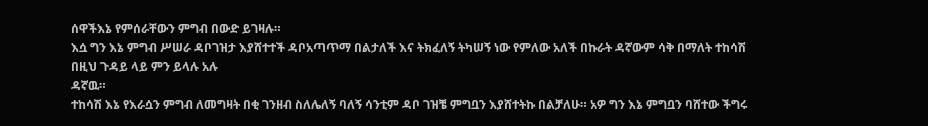ሰዋችእኔ የምሰራቸውን ምግብ በውድ ይገዛሉ።
እሷ ግን እኔ ምግብ ሥሠራ ዳቦገዝታ እያሸተተች ዳቦአጣጥማ በልታለች እና ትክፈለኝ ትካሠኝ ነው የምለው አለች በኩራት ዳኛውም ሳቅ በማለት ተከሳሽ በዚህ ጉዳይ ላይ ምን ይላሉ አሉ
ዳኛዉ።
ተከሳሽ እኔ የእራሷን ምግብ ለመግዛት በቂ ገንዘብ ስለሌለኝ ባለኝ ሳንቲም ዳቦ ገዝቼ ምግቧን እያሸተትኩ በልቻለሁ። አዎ ግን እኔ ምግቧን ባሸተው ችግሩ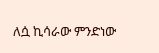ለሷ ኪሳራው ምንድነው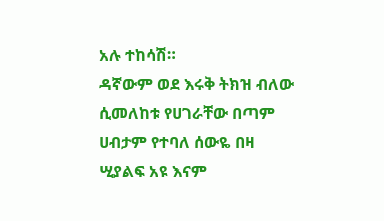አሉ ተከሳሽ።
ዳኛውም ወደ እሩቅ ትክዝ ብለው ሲመለከቱ የሀገራቸው በጣም ሀብታም የተባለ ሰውዬ በዛ ሢያልፍ አዩ እናም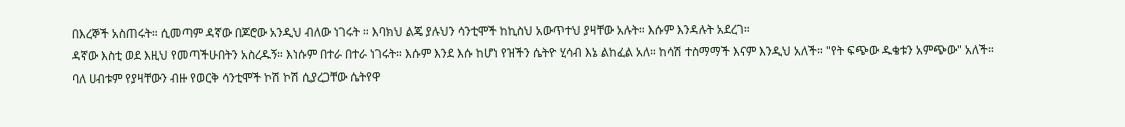በእረኞች አስጠሩት። ሲመጣም ዳኛው በጆሮው አንዲህ ብለው ነገሩት ። እባክህ ልጄ ያሉህን ሳንቲሞች ከኪስህ አውጥተህ ያዛቸው አሉት። እሱም እንዳሉት አደረገ።
ዳኛው እስቲ ወደ እዚህ የመጣችሁበትን አስረዱኝ። እነሱም በተራ በተራ ነገሩት። እሱም እንደ እሱ ከሆነ የዝችን ሴትዮ ሂሳብ እኔ ልከፈል አለ። ከሳሽ ተስማማች እናም እንዲህ አለች። "የት ፍጭው ዱቄቱን አምጭው" አለች።
ባለ ሀብቱም የያዛቸውን ብዙ የወርቅ ሳንቲሞች ኮሽ ኮሽ ሲያረጋቸው ሴትየዋ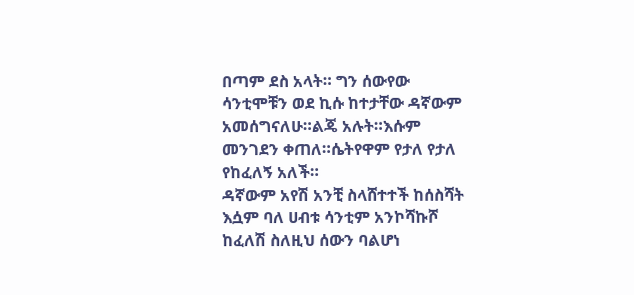በጣም ደስ አላት። ግን ሰውየው ሳንቲሞቹን ወደ ኪሱ ከተታቸው ዳኛውም አመሰግናለሁ።ልጄ አሉት።እሱም መንገደን ቀጠለ።ሴትየዋም የታለ የታለ የከፈለኝ አለች።
ዳኛውም አየሽ አንቺ ስላሸተተች ከሰስሻት እሷም ባለ ሀብቱ ሳንቲም አንኮሻኩሾ ከፈለሽ ስለዚህ ሰውን ባልሆነ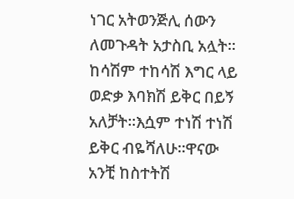ነገር አትወንጅሊ ሰውን ለመጉዳት አታስቢ አሏት።
ከሳሽም ተከሳሽ እግር ላይ ወድቃ እባክሽ ይቅር በይኝ አለቻት።እሷም ተነሽ ተነሽ ይቅር ብዬሻለሁ።ዋናው አንቺ ከስተትሽ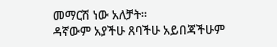መማርሽ ነው አለቻት።
ዳኛውም አያችሁ ጸባችሁ አይበጃችሁም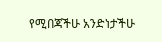የሚበጃችሁ አንድነታችሁ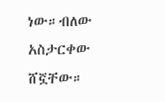ነው።ብለው አስታርቀው ሸኟቸው።